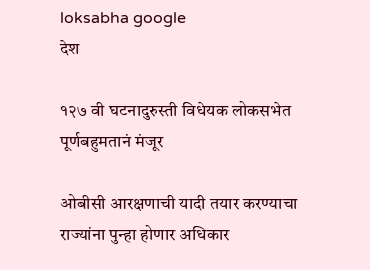loksabha google
देश

१२७ वी घटनादुरुस्ती विधेयक लोकसभेत पूर्णबहुमतानं मंजूर

ओबीसी आरक्षणाची यादी तयार करण्याचा राज्यांना पुन्हा होणार अधिकार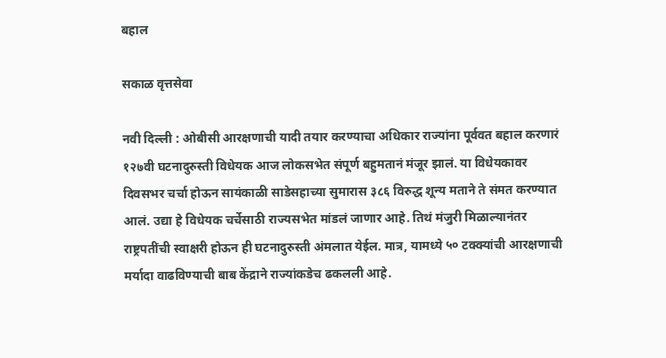बहाल

सकाळ वृत्तसेवा

नवी दिल्ली : ओबीसी आरक्षणाची यादी तयार करण्याचा अधिकार राज्यांना पूर्ववत बहाल करणारं १२७वी घटनादुरुस्ती विधेयक आज लोकसभेत संपूर्ण बहुमतानं मंजूर झालं. या विधेयकावर दिवसभर चर्चा होऊन सायंकाळी साडेसहाच्या सुमारास ३८६ विरुद्ध शून्य मताने ते संमत करण्यात आलं. उद्या हे विधेयक चर्चेसाठी राज्यसभेत मांडलं जाणार आहे. तिथं मंजुरी मिळाल्यानंतर राष्ट्रपतींची स्वाक्षरी होऊन ही घटनादुरुस्ती अंमलात येईल. मात्र, यामध्ये ५० टक्क्यांची आरक्षणाची मर्यादा वाढविण्याची बाब केंद्राने राज्यांकडेच ढकलली आहे.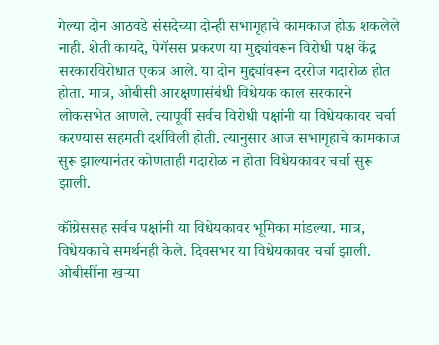गेल्या दोन आठवडे संसदेच्या दोन्ही सभागृहाचे कामकाज होऊ शकलेले नाही. शेती कायदे, पेगॅसस प्रकरण या मुद्द्यांवरून विरोधी पक्ष केंद्र सरकारविरोधात एकत्र आले. या दोन मुद्द्यांवरून दररोज गदारोळ होत होता. मात्र, ओबीसी आरक्षणासंबंधी विधेयक काल सरकारने लोकसभेत आणले. त्यापूर्वी सर्वच विरोधी पक्षांनी या विधेयकावर चर्चा करण्यास सहमती दर्शविली होती. त्यानुसार आज सभागृहाचे कामकाज सुरू झाल्यानंतर कोणताही गदारोळ न होता विधेयकावर चर्चा सुरू झाली.

कॉंग्रेससह सर्वच पक्षांनी या विधेयकावर भूमिका मांडल्या. मात्र, विधेयकाचे समर्थनही केले. दिवसभर या विधेयकावर चर्चा झाली. ओबीसींना खऱ्या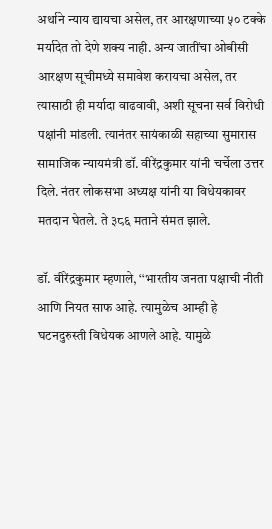अर्थाने न्याय द्यायचा असेल, तर आरक्षणाच्या ५० टक्के मर्यादेत तो देणे शक्य नाही. अन्य जातींचा ओबीसी आरक्षण सूचीमध्ये समावेश करायचा असेल, तर त्यासाठी ही मर्यादा वाढवावी, अशी सूचना सर्व विरोधी पक्षांनी मांडली. त्यानंतर सायंकाळी सहाच्या सुमारास सामाजिक न्यायमंत्री डॉ. वीरेंद्रकुमार यांनी चर्चेला उत्तर दिले. नंतर लोकसभा अध्यक्ष यांनी या विधेयकावर मतदान घेतले. ते ३८६ मताने संमत झाले.

डॉ. वीरेंद्रकुमार म्हणाले, ‘‘भारतीय जनता पक्षाची नीती आणि नियत साफ आहे. त्यामुळेच आम्ही हे घटनदुरुस्ती विधेयक आणले आहे. यामुळे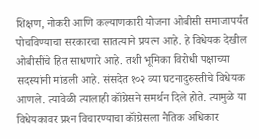शिक्षण, नोकरी आणि कल्याणकारी योजना ओबीसी समाजापर्यंत पोचविण्याचा सरकारचा सातत्याने प्रयत्न आहे. हे विधेयक देखील ओबीसींचे हित साधणारे आहे. तशी भूमिका विरोधी पक्षाच्या सदस्यांनी मांडली आहे. संसदेत १०२ व्या घटनादुरुस्तीचे विधेयक आणले. त्यावेळी त्यालाही कॉंग्रेसने समर्थन दिले होते. त्यामुळे या विधेयकावर प्रश्‍न विचारण्याचा कॉंग्रेसला नैतिक अधिकार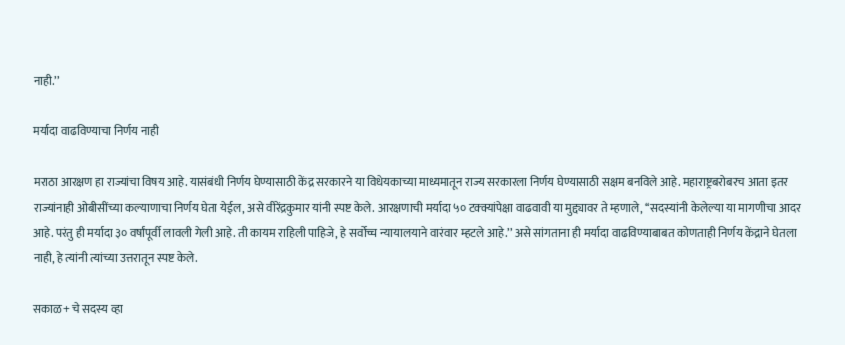नाही.’’

मर्यादा वाढविण्याचा निर्णय नाही

मराठा आरक्षण हा राज्यांचा विषय आहे. यासंबंधी निर्णय घेण्यासाठी केंद्र सरकारने या विधेयकाच्या माध्यमातून राज्य सरकारला निर्णय घेण्यासाठी सक्षम बनविले आहे. महाराष्ट्रबरोबरच आता इतर राज्यांनाही ओबीसींच्या कल्याणाचा निर्णय घेता येईल, असे वीरेंद्रकुमार यांनी स्पष्ट केले. आरक्षणाची मर्यादा ५० टक्क्यांपेक्षा वाढवावी या मुद्द्यावर ते म्हणाले, ‘‘सदस्यांनी केलेल्या या मागणीचा आदर आहे. परंतु ही मर्यादा ३० वर्षांपूर्वी लावली गेली आहे. ती कायम राहिली पाहिजे, हे सर्वोच्च न्यायालयाने वारंवार म्हटले आहे.’’ असे सांगताना ही मर्यादा वाढविण्याबाबत कोणताही निर्णय केंद्राने घेतला नाही, हे त्यांनी त्यांच्या उत्तरातून स्पष्ट केले.

सकाळ+ चे सदस्य व्हा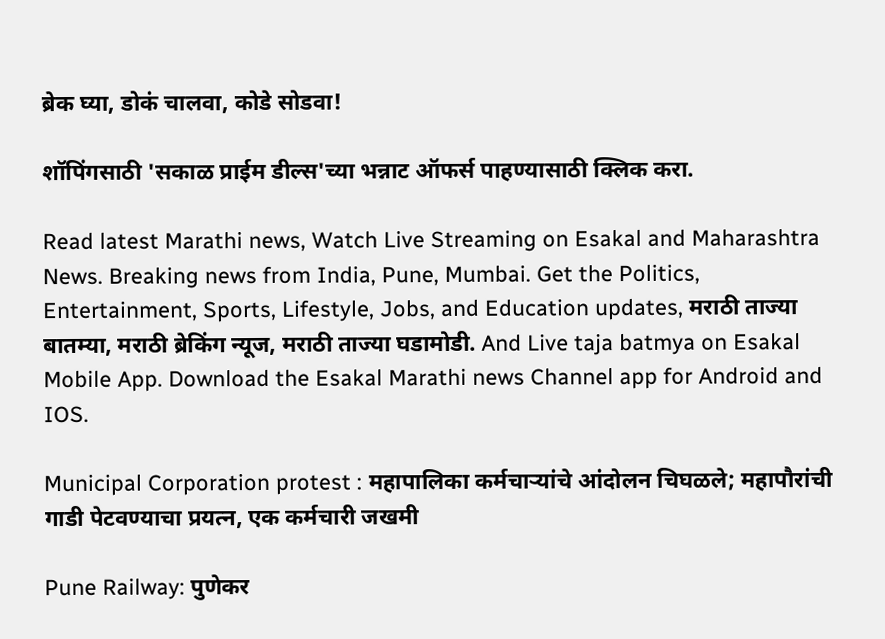ब्रेक घ्या, डोकं चालवा, कोडे सोडवा!

शॉपिंगसाठी 'सकाळ प्राईम डील्स'च्या भन्नाट ऑफर्स पाहण्यासाठी क्लिक करा.

Read latest Marathi news, Watch Live Streaming on Esakal and Maharashtra News. Breaking news from India, Pune, Mumbai. Get the Politics, Entertainment, Sports, Lifestyle, Jobs, and Education updates, मराठी ताज्या बातम्या, मराठी ब्रेकिंग न्यूज, मराठी ताज्या घडामोडी. And Live taja batmya on Esakal Mobile App. Download the Esakal Marathi news Channel app for Android and IOS.

Municipal Corporation protest : महापालिका कर्मचाऱ्यांचे आंदोलन चिघळले; महापौरांची गाडी पेटवण्याचा प्रयत्न, एक कर्मचारी जखमी

Pune Railway: पुणेकर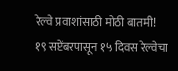रेल्वे प्रवाशांसाठी मोठी बातमी! १९ सप्टेंबरपासून १५ दिवस रेल्वेचा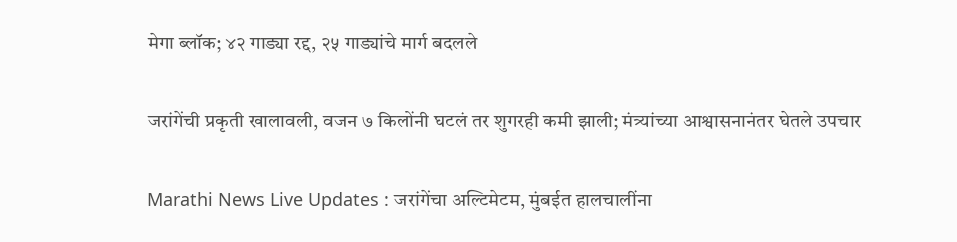मेगा ब्लॉक; ४२ गाड्या रद्द, २५ गाड्यांचे मार्ग बदलले

जरांगेंची प्रकृती खालावली, वजन ७ किलोंनी घटलं तर शुगरही कमी झाली; मंत्र्यांच्या आश्वासनानंतर घेतले उपचार

Marathi News Live Updates : जरांगेंचा अल्टिमेटम, मुंबईत हालचालींना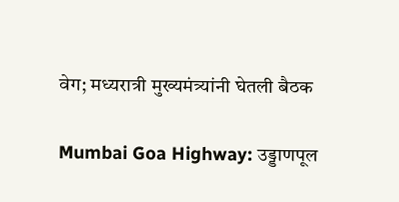वेग; मध्यरात्री मुख्यमंत्र्यांनी घेतली बैठक

Mumbai Goa Highway: उड्डाणपूल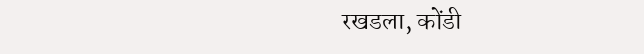रखडला, कोंडी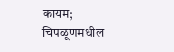कायम; चिपळूणमधील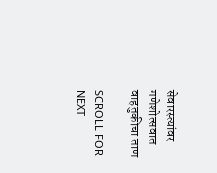सेवारस्त्यांवर गणेशोत्सवात वाहतुकीचा ताण

SCROLL FOR NEXT